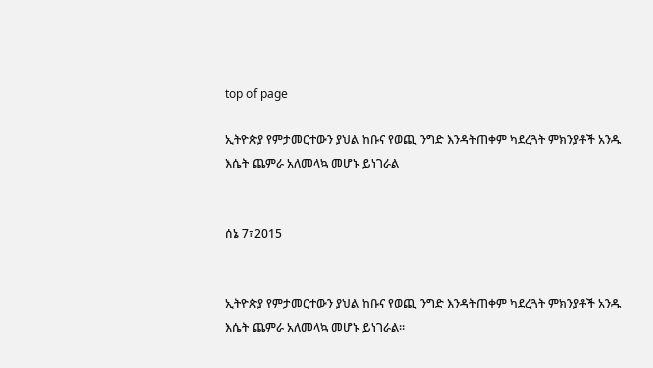top of page

ኢትዮጵያ የምታመርተውን ያህል ከቡና የወጪ ንግድ እንዳትጠቀም ካደረጓት ምክንያቶች አንዱ እሴት ጨምራ አለመላኳ መሆኑ ይነገራል


ሰኔ 7፣2015


ኢትዮጵያ የምታመርተውን ያህል ከቡና የወጪ ንግድ እንዳትጠቀም ካደረጓት ምክንያቶች አንዱ እሴት ጨምራ አለመላኳ መሆኑ ይነገራል፡፡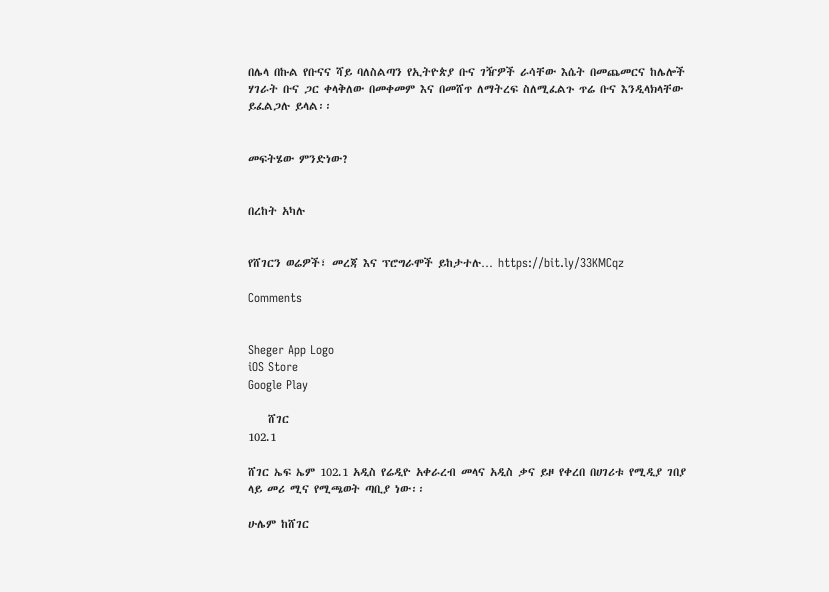በሌላ በኩል የቡናና ሻይ ባለስልጣን የኢትዮጵያ ቡና ገዥዎች ራሳቸው እሴት በመጨመርና ከሌሎች ሃገራት ቡና ጋር ቀላቅለው በመቀመም እና በመሸጥ ለማትረፍ ስለሚፈልጉ ጥሬ ቡና እንዲላክላቸው ይፈልጋሉ ይላል፡፡


መፍትሄው ምንድነው?


በረከት አካሉ


የሸገርን ወሬዎች፣ መረጃ እና ፕሮግራሞች ይከታተሉ… https://bit.ly/33KMCqz

Comments


Sheger App Logo
iOS Store
Google Play

    ሸገር
102.1

ሸገር ኤፍ ኤም 102.1 አዲስ የሬዲዮ አቀራረብ መላና አዲስ ቃና ይዞ የቀረበ በሀገሪቱ የሚዲያ ገበያ ላይ መሪ ሚና የሚጫወት ጣቢያ ነው፡፡

ሁሌም ከሸገር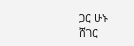ጋር ሁኑ
ሸገር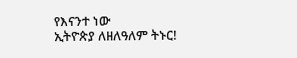የእናንተ ነው
ኢትዮጵያ ለዘለዓለም ትኑር!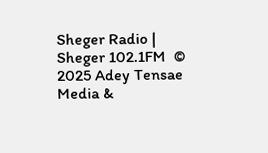Sheger Radio | Sheger 102.1FM  © 2025 Adey Tensae Media &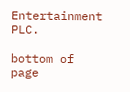Entertainment PLC.

bottom of page